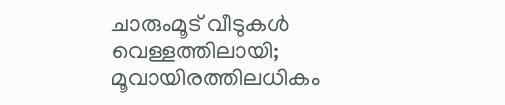ചാരുംമൂട് വീടുകള്‍ വെള്ളത്തിലായി; മൂവായിരത്തിലധികം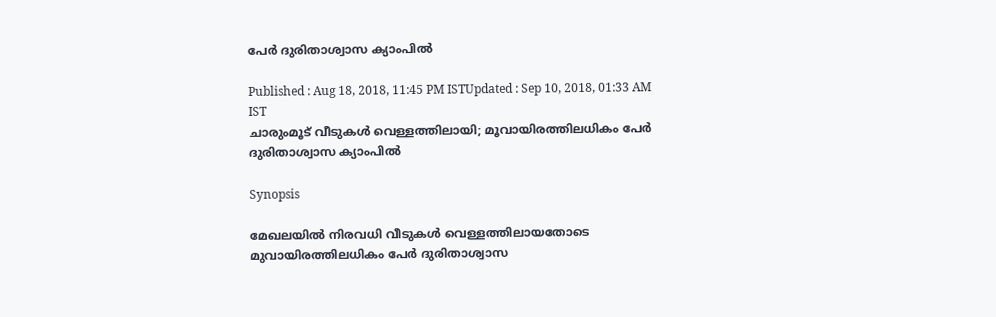പേര്‍ ദുരിതാശ്വാസ ക്യാംപില്‍

Published : Aug 18, 2018, 11:45 PM ISTUpdated : Sep 10, 2018, 01:33 AM IST
ചാരുംമൂട് വീടുകള്‍ വെള്ളത്തിലായി; മൂവായിരത്തിലധികം പേര്‍ ദുരിതാശ്വാസ ക്യാംപില്‍

Synopsis

മേഖലയില്‍ നിരവധി വീടുകള്‍ വെള്ളത്തിലായതോടെ മുവായിരത്തിലധികം പേര്‍ ദുരിതാശ്വാസ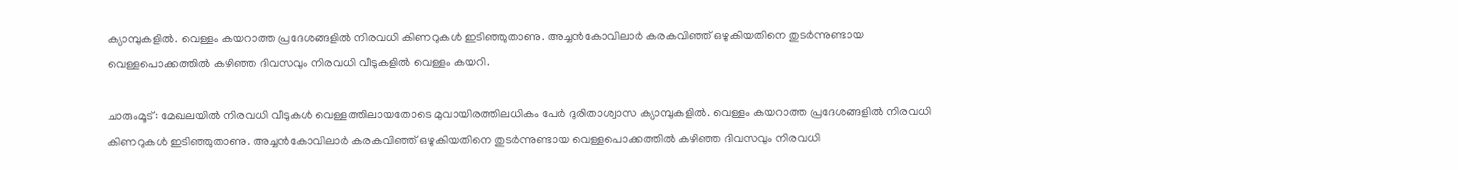ക്യാമ്പുകളില്‍. വെള്ളം കയറാത്ത പ്രദേശങ്ങളില്‍ നിരവധി കിണറുകള്‍ ഇടിഞ്ഞുതാണു. അച്ചന്‍കോവിലാര്‍ കരകവിഞ്ഞ് ഒഴുകിയതിനെ തുടര്‍ന്നുണ്ടായ വെള്ളപൊക്കത്തില്‍ കഴിഞ്ഞ ദിവസവും നിരവധി വീടുകളില്‍ വെള്ളം കയറി.

ചാരുംമൂട്: മേഖലയില്‍ നിരവധി വീടുകള്‍ വെള്ളത്തിലായതോടെ മുവായിരത്തിലധികം പേര്‍ ദുരിതാശ്വാസ ക്യാമ്പുകളില്‍. വെള്ളം കയറാത്ത പ്രദേശങ്ങളില്‍ നിരവധി കിണറുകള്‍ ഇടിഞ്ഞുതാണു. അച്ചന്‍കോവിലാര്‍ കരകവിഞ്ഞ് ഒഴുകിയതിനെ തുടര്‍ന്നുണ്ടായ വെള്ളപൊക്കത്തില്‍ കഴിഞ്ഞ ദിവസവും നിരവധി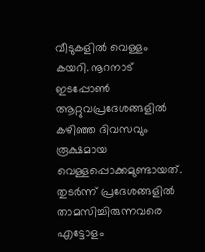വീടുകളില്‍ വെള്ളം കയറി. നൂറനാട് ഇടപ്പോണ്‍ ആറ്റുവപ്രദേശങ്ങളില്‍ കഴിഞ്ഞ ദിവസവും രൂക്ഷമായ വെള്ളപ്പൊക്കമുണ്ടായത്. തുടര്‍ന്ന് പ്രദേശങ്ങളില്‍ താമസിച്ചിരുന്നവരെ എട്ടോളം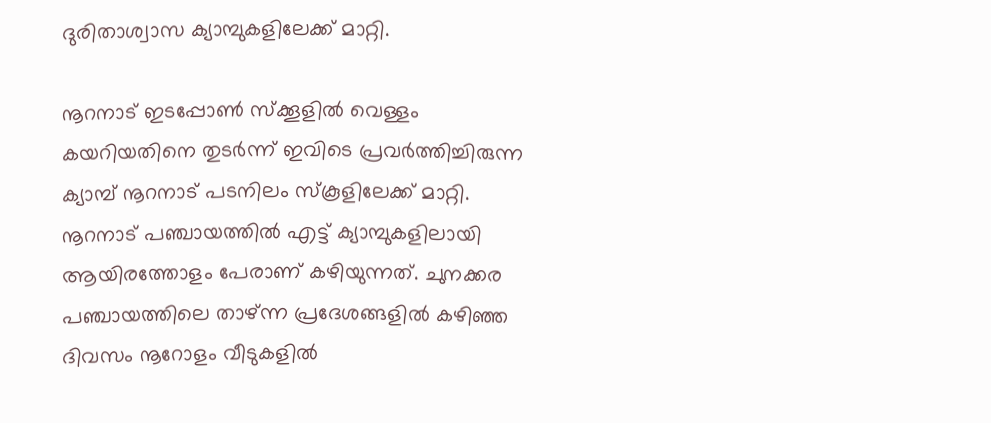ദുരിതാശ്വാസ ക്യാമ്പുകളിലേക്ക് മാറ്റി.

നൂറനാട് ഇടപ്പോണ്‍ സ്‌ക്കൂളില്‍ വെള്ളം കയറിയതിനെ തുടര്‍ന്ന് ഇവിടെ പ്രവര്‍ത്തിച്ചിരുന്ന ക്യാമ്പ് നൂറനാട് പടനിലം സ്‌കൂളിലേക്ക് മാറ്റി. നൂറനാട് പഞ്ചായത്തില്‍ എട്ട് ക്യാമ്പുകളിലായി ആയിരത്തോളം പേരാണ് കഴിയുന്നത്. ചുനക്കര പഞ്ചായത്തിലെ താഴ്ന്ന പ്രദേശങ്ങളില്‍ കഴിഞ്ഞ ദിവസം നൂറോളം വീടുകളില്‍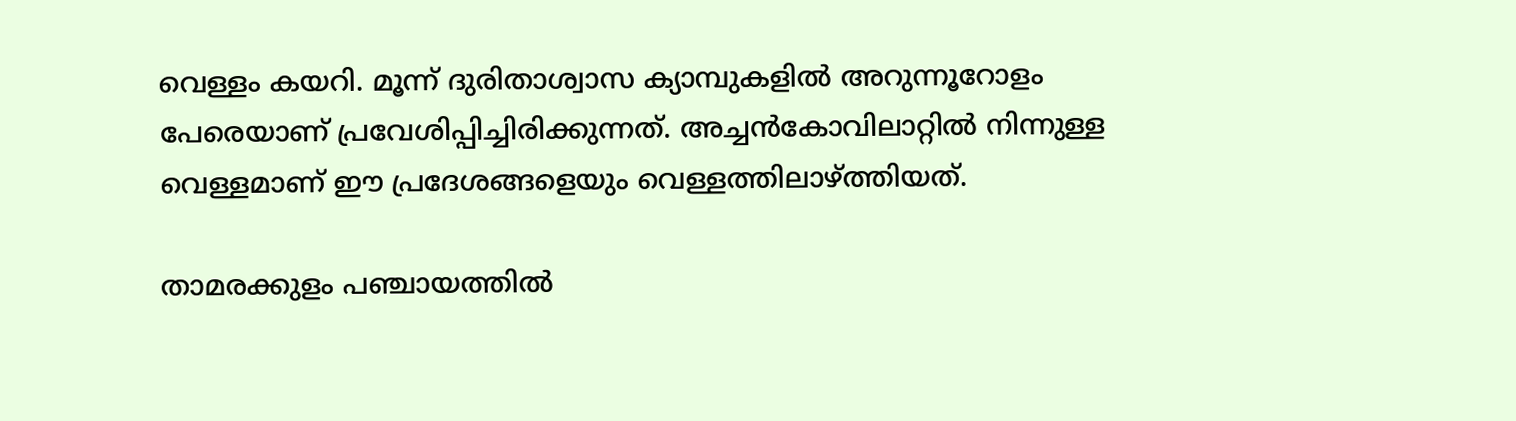വെള്ളം കയറി. മൂന്ന് ദുരിതാശ്വാസ ക്യാമ്പുകളില്‍ അറുന്നൂറോളം പേരെയാണ് പ്രവേശിപ്പിച്ചിരിക്കുന്നത്. അച്ചന്‍കോവിലാറ്റില്‍ നിന്നുള്ള വെള്ളമാണ് ഈ പ്രദേശങ്ങളെയും വെള്ളത്തിലാഴ്ത്തിയത്.

താമരക്കുളം പഞ്ചായത്തില്‍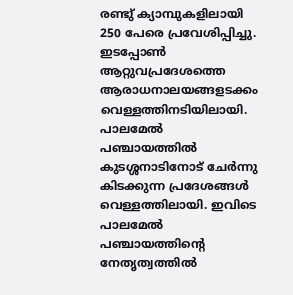രണ്ടു് ക്യാമ്പുകളിലായി 250 പേരെ പ്രവേശിപ്പിച്ചു. ഇടപ്പോണ്‍ ആറ്റുവപ്രദേശത്തെ ആരാധനാലയങ്ങളടക്കം വെള്ളത്തിനടിയിലായി. പാലമേല്‍ പഞ്ചായത്തില്‍ കുടശ്ശനാടിനോട് ചേര്‍ന്നു കിടക്കുന്ന പ്രദേശങ്ങള്‍ വെള്ളത്തിലായി. ഇവിടെ പാലമേല്‍ പഞ്ചായത്തിന്റെ നേതൃത്വത്തില്‍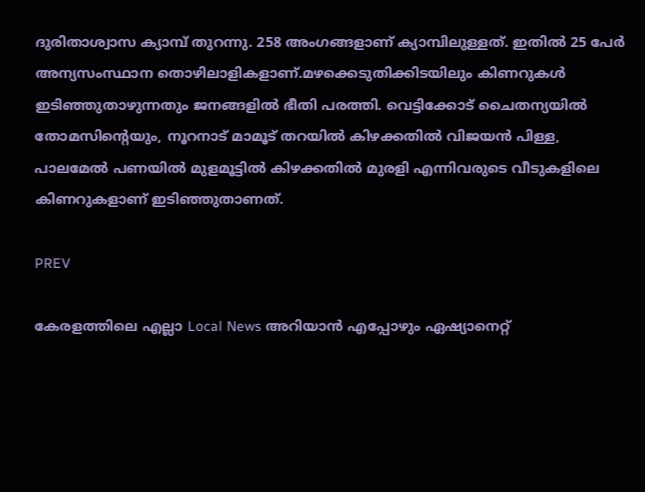ദുരിതാശ്വാസ ക്യാമ്പ് തുറന്നു. 258 അംഗങ്ങളാണ് ക്യാമ്പിലുള്ളത്. ഇതില്‍ 25 പേര്‍ അന്യസംസ്ഥാന തൊഴിലാളികളാണ്.മഴക്കെടുതിക്കിടയിലും കിണറുകള്‍ ഇടിഞ്ഞുതാഴുന്നതും ജനങ്ങളില്‍ ഭീതി പരത്തി. വെട്ടിക്കോട് ചൈതന്യയില്‍ തോമസിന്റെയും, നൂറനാട് മാമൂട് തറയില്‍ കിഴക്കതില്‍ വിജയന്‍ പിള്ള, പാലമേല്‍ പണയില്‍ മുളമൂട്ടില്‍ കിഴക്കതില്‍ മുരളി എന്നിവരുടെ വീടുകളിലെ കിണറുകളാണ് ഇടിഞ്ഞുതാണത്.

PREV

കേരളത്തിലെ എല്ലാ Local News അറിയാൻ എപ്പോഴും ഏഷ്യാനെറ്റ്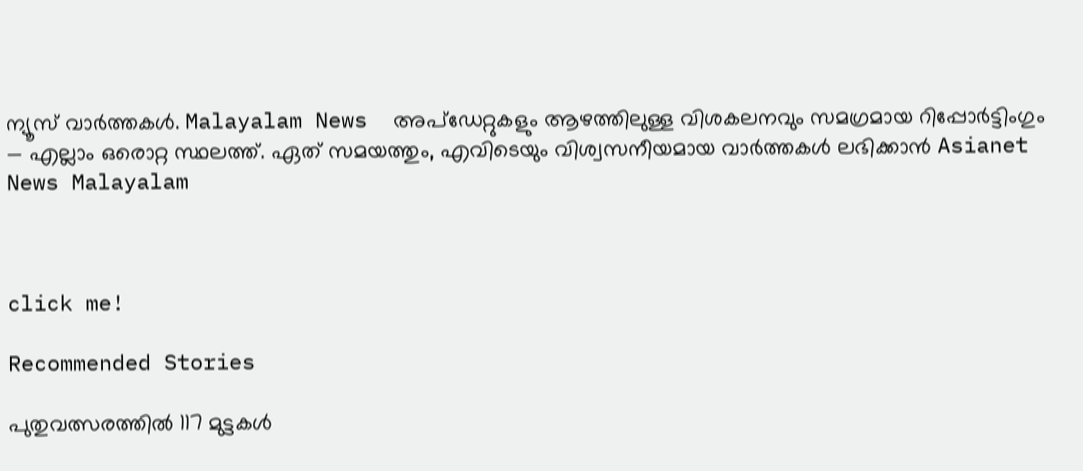ന്യൂസ് വാർത്തകൾ. Malayalam News  അപ്‌ഡേറ്റുകളും ആഴത്തിലുള്ള വിശകലനവും സമഗ്രമായ റിപ്പോർട്ടിംഗും — എല്ലാം ഒരൊറ്റ സ്ഥലത്ത്. ഏത് സമയത്തും, എവിടെയും വിശ്വസനീയമായ വാർത്തകൾ ലഭിക്കാൻ Asianet News Malayalam



click me!

Recommended Stories

പുതുവത്സരത്തിൽ 117 മുട്ടകൾ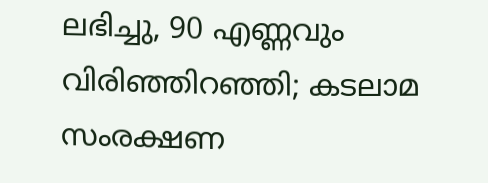ലഭിച്ചു, 90 എണ്ണവും വിരിഞ്ഞിറഞ്ഞി; കടലാമ സംരക്ഷണ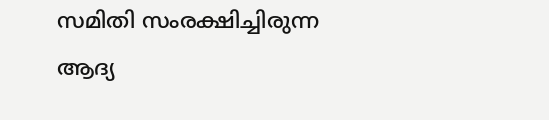സമിതി സംരക്ഷിച്ചിരുന്ന ആദ്യ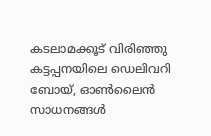കടലാമക്കൂട് വിരിഞ്ഞു
കട്ടപ്പനയിലെ ഡെലിവറി ബോയ്, ഓൺലൈൻ സാധനങ്ങൾ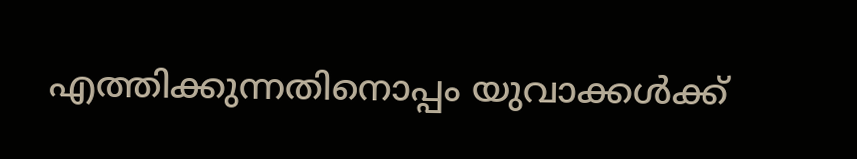എത്തിക്കുന്നതിനൊപ്പം യുവാക്കൾക്ക്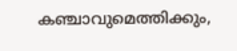കഞ്ചാവുമെത്തിക്കും,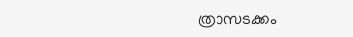ത്രാസടക്കം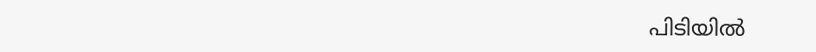പിടിയിൽ